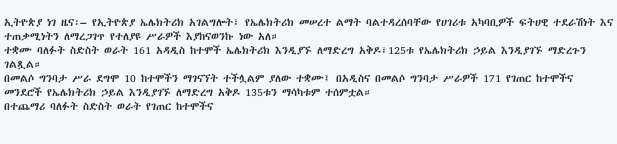ኢትዮጵያ ነገ ዜና፡– የኢትዮጵያ ኤሌክትሪክ አገልግሎት፣ የኤሌክትሪክ መሠረተ ልማት ባልተዳረሰባቸው የሀገሪቱ አካባቢዎች ፍትሀዊ ተደራሽነት እና ተጠቃሚነትን ለማረጋገጥ የተለያዩ ሥራዎች እያከናወንኩ ነው አለ።
ተቋሙ ባለፉት ስድስት ወራት 161 አዳዲስ ከተሞች ኤሌክትሪክ እንዲያኙ ለማድረግ አቅዶ፣125ቱ የኤሌክትሪክ ኃይል እንዲያገኙ ማድረጉን ገልጿል።
በመልሶ ግንባታ ሥራ ደግሞ 10 ከተሞችን ማገናኘት ተችሏልም ያለው ተቋሙ፤ በአዲስና በመልሶ ግንባታ ሥራዎች 171 የገጠር ከተሞችና መንደሮች የኤሌክትሪክ ኃይል እንዲያገኙ ለማድረግ አቅዶ 135ቱን ማሳካቱም ተሰምቷል።
በተጨማሪ ባለፉት ስድስት ወራት የገጠር ከተሞችና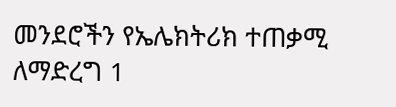መንደሮችን የኤሌክትሪክ ተጠቃሚ ለማድረግ 1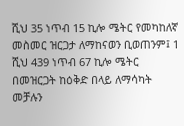ሺህ 35 ነጥብ 15 ኪሎ ሜትር የመካከለኛ መስመር ዝርጋታ ለማከናወን ቢወጠንም፤ 1 ሺህ 439 ነጥብ 67 ኪሎ ሜትር በመዝርጋት ከዕቅድ በላይ ለማሳካት መቻሉን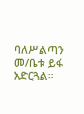ባለሥልጣን መ/ቤቱ ይፋ አድርጓል።